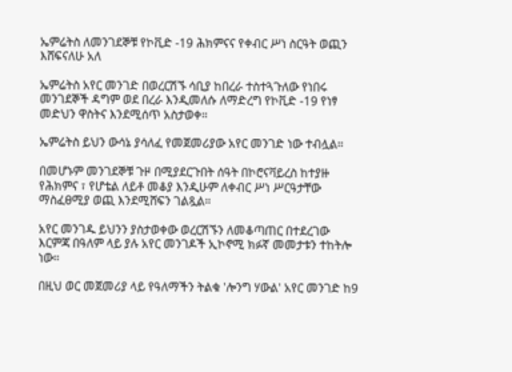ኤምሬትስ ለመንገደኞቹ የኮቪድ -19 ሕክምናና የቀብር ሥነ ስርዓት ወጪን እሸፍናለሁ አለ

ኤምሬትስ አየር መንገድ በወረርሽኙ ሳቢያ ከበረራ ተስተጓጉለው የነበሩ መንገደኞች ዳግም ወደ በረራ እንዲመለሱ ለማድረግ የኮቪድ -19 የነፃ መድህን ዋስትና እንደሚሰጥ አስታወቀ።

ኤምሬትስ ይህን ውሳኔ ያሳለፈ የመጀመሪያው አየር መንገድ ነው ተብሏል።

በመሆኑም መንገደኞቹ ጉዞ በሚያደርጉበት ሰዓት በኮሮናቫይረስ ከተያዙ የሕክምና ፣ የሆቴል ለይቶ መቆያ እንዲሁም ለቀብር ሥነ ሥርዓታቸው ማስፈፀሚያ ወጪ እንደሚሸፍን ገልጿል።

አየር መንገዱ ይህንን ያስታወቀው ወረርሽኙን ለመቆጣጠር በተደረገው እርምጃ በዓለም ላይ ያሉ አየር መንገዶች ኢኮኖሚ ክፉኛ መመታቱን ተከትሎ ነው።

በዚህ ወር መጀመሪያ ላይ የዓለማችን ትልቁ 'ሎንግ ሃውል' አየር መንገድ ከ9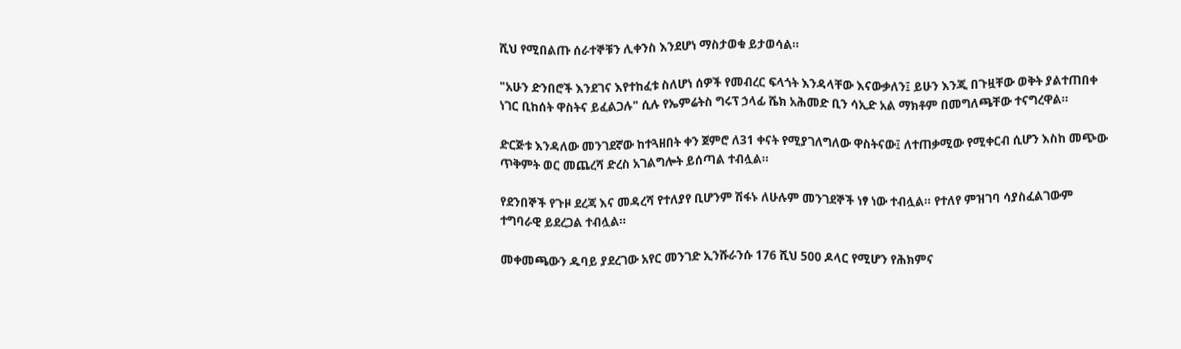ሺህ የሚበልጡ ሰራተኞቹን ሊቀንስ እንደሆነ ማስታወቁ ይታወሳል።

"አሁን ድንበሮች እንደገና እየተከፈቱ ስለሆነ ሰዎች የመብረር ፍላጎት እንዳላቸው እናውቃለን፤ ይሁን እንጂ በጉዟቸው ወቅት ያልተጠበቀ ነገር ቢከሰት ዋስትና ይፈልጋሉ" ሲሉ የኤምሬትስ ግሩፕ ኃላፊ ሼክ አሕመድ ቢን ሳኢድ አል ማክቶም በመግለጫቸው ተናግረዋል።

ድርጅቱ እንዳለው መንገደኛው ከተጓዘበት ቀን ጀምሮ ለ31 ቀናት የሚያገለግለው ዋስትናው፤ ለተጠቃሚው የሚቀርብ ሲሆን እስከ መጭው ጥቅምት ወር መጨረሻ ድረስ አገልግሎት ይሰጣል ተብሏል።

የደንበኞች የጉዞ ደረጃ እና መዳረሻ የተለያየ ቢሆንም ሽፋኑ ለሁሉም መንገደኞች ነፃ ነው ተብሏል። የተለየ ምዝገባ ሳያስፈልገውም ተግባራዊ ይደረጋል ተብሏል።

መቀመጫውን ዱባይ ያደረገው አየር መንገድ ኢንሹራንሱ 176 ሺህ 500 ዶላር የሚሆን የሕክምና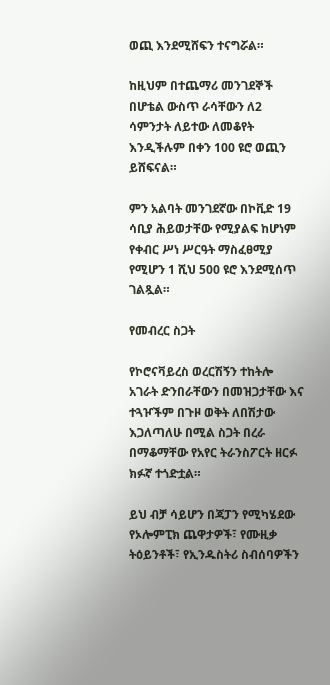ወጪ እንደሚሸፍን ተናግሯል።

ከዚህም በተጨማሪ መንገደኞች በሆቴል ውስጥ ራሳቸውን ለ2 ሳምንታት ለይተው ለመቆየት እንዲችሉም በቀን 100 ዩሮ ወጪን ይሸፍናል።

ምን አልባት መንገደኛው በኮቪድ 19 ሳቢያ ሕይወታቸው የሚያልፍ ከሆነም የቀብር ሥነ ሥርዓት ማስፈፀሚያ የሚሆን 1 ሺህ 500 ዩሮ እንደሚሰጥ ገልጿል።

የመብረር ስጋት

የኮሮናቫይረስ ወረርሽኝን ተከትሎ አገራት ድንበራቸውን በመዝጋታቸው እና ተጓዦችም በጉዞ ወቅት ለበሽታው እጋለጣለሁ በሚል ስጋት በረራ በማቆማቸው የአየር ትራንስፖርት ዘርፉ ክፉኛ ተጎድቷል።

ይህ ብቻ ሳይሆን በጃፓን የሚካሄደው የኦሎምፒክ ጨዋታዎች፣ የሙዚቃ ትዕይንቶች፣ የኢንዱስትሪ ስብሰባዎችን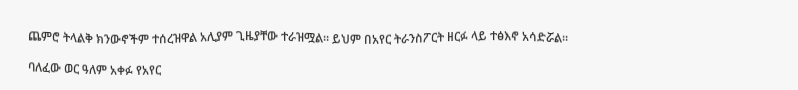ጨምሮ ትላልቅ ክንውኖችም ተሰረዝዋል አሊያም ጊዜያቸው ተራዝሟል። ይህም በአየር ትራንስፖርት ዘርፉ ላይ ተፅእኖ አሳድሯል።

ባለፈው ወር ዓለም አቀፉ የአየር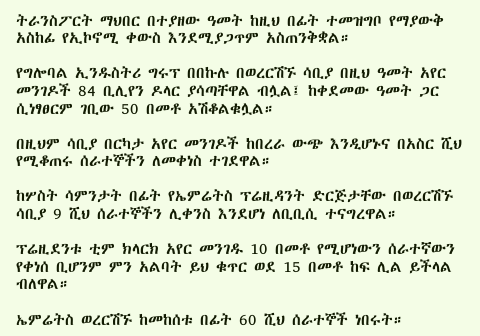ትራንስፖርት ማህበር በተያዘው ዓመት ከዚህ በፊት ተመዝግቦ የማያውቅ አስከፊ የኢኮኖሚ ቀውስ እንደሚያጋጥም አስጠንቅቋል።

የግሎባል ኢንዱስትሪ ግሩፕ በበኩሉ በወረርሽኙ ሳቢያ በዚህ ዓመት አየር መንገዶች 84 ቢሊየን ዶላር ያሳጣቸዋል ብሏል፤ ከቀደመው ዓመት ጋር ሲነፃፀርም ገቢው 50 በመቶ አሽቆልቁሏል።

በዚህም ሳቢያ በርካታ አየር መንገዶች ከበረራ ውጭ እንዲሆኑና በአስር ሺህ የሚቆጠሩ ሰራተኞችን ለመቀነስ ተገደዋል።

ከሦስት ሳምንታት በፊት የኤምሬትስ ፕሬዚዳንት ድርጅታቸው በወረርሽኙ ሳቢያ 9 ሺህ ሰራተኞችን ሊቀንስ እንደሆነ ለቢቢሲ ተናግረዋል።

ፕሬዚደንቱ ቲም ክላርክ አየር መንገዱ 10 በመቶ የሚሆነውን ሰራተኛውን የቀነሰ ቢሆንም ምን አልባት ይህ ቁጥር ወደ 15 በመቶ ከፍ ሊል ይችላል ብለዋል።

ኤምሬትስ ወረርሽኙ ከመከሰቱ በፊት 60 ሺህ ሰራተኞች ነበሩት።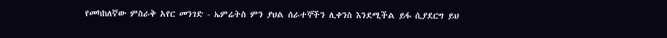የመካከለኛው ምስራቅ አየር መንገድ - ኤምሬትስ ምን ያህል ሰራተኞችን ሊቀንስ እንደሚችል ይፋ ሲያደርግ ይህ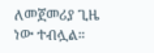ለመጀመሪያ ጊዜ ነው ተብሏል።